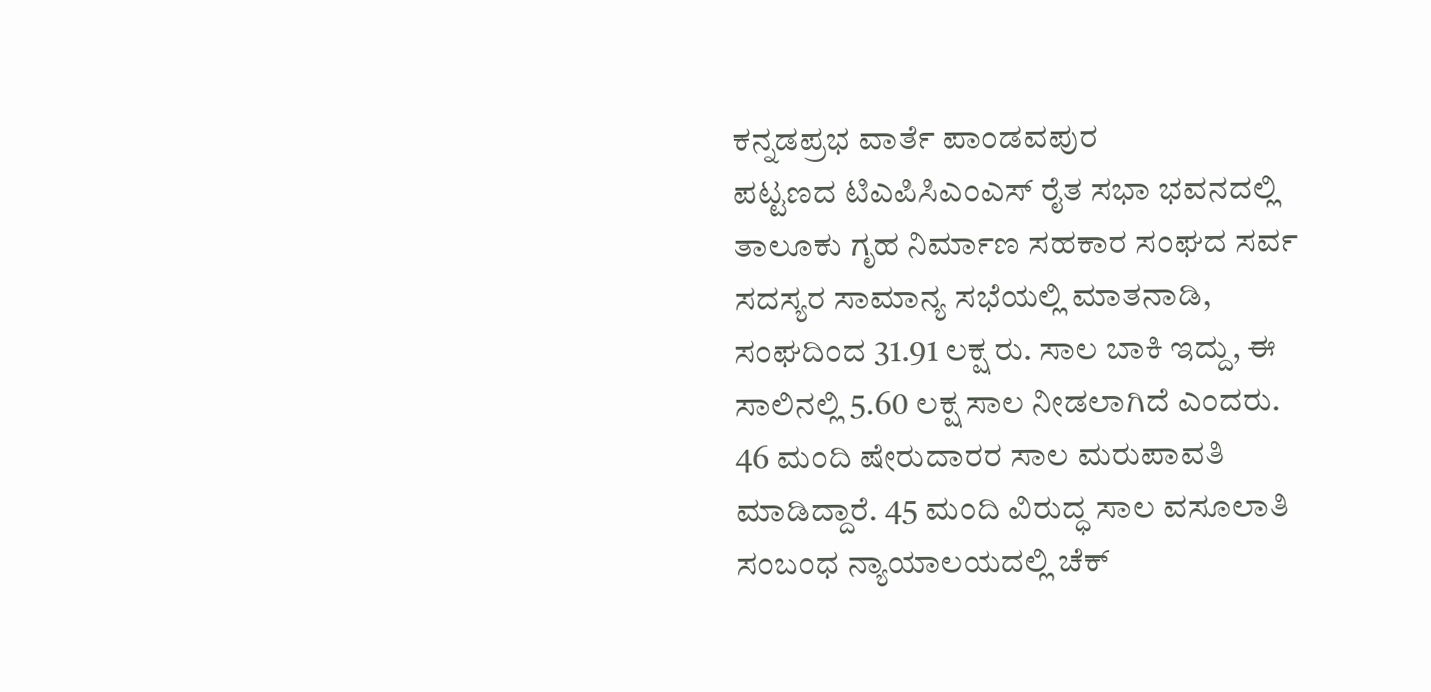ಕನ್ನಡಪ್ರಭ ವಾರ್ತೆ ಪಾಂಡವಪುರ
ಪಟ್ಟಣದ ಟಿಎಪಿಸಿಎಂಎಸ್ ರೈತ ಸಭಾ ಭವನದಲ್ಲಿ ತಾಲೂಕು ಗೃಹ ನಿರ್ಮಾಣ ಸಹಕಾರ ಸಂಘದ ಸರ್ವ ಸದಸ್ಯರ ಸಾಮಾನ್ಯ ಸಭೆಯಲ್ಲಿ ಮಾತನಾಡಿ, ಸಂಘದಿಂದ 31.91 ಲಕ್ಷ ರು. ಸಾಲ ಬಾಕಿ ಇದ್ದು, ಈ ಸಾಲಿನಲ್ಲಿ 5.60 ಲಕ್ಷ ಸಾಲ ನೀಡಲಾಗಿದೆ ಎಂದರು.
46 ಮಂದಿ ಷೇರುದಾರರ ಸಾಲ ಮರುಪಾವತಿ ಮಾಡಿದ್ದಾರೆ. 45 ಮಂದಿ ವಿರುದ್ಧ ಸಾಲ ವಸೂಲಾತಿ ಸಂಬಂಧ ನ್ಯಾಯಾಲಯದಲ್ಲಿ ಚೆಕ್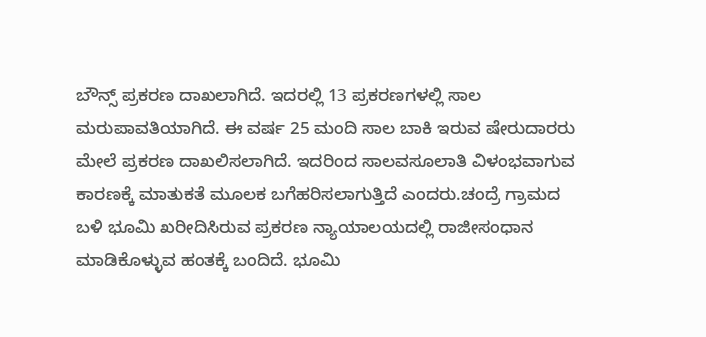ಬೌನ್ಸ್ ಪ್ರಕರಣ ದಾಖಲಾಗಿದೆ. ಇದರಲ್ಲಿ 13 ಪ್ರಕರಣಗಳಲ್ಲಿ ಸಾಲ ಮರುಪಾವತಿಯಾಗಿದೆ. ಈ ವರ್ಷ 25 ಮಂದಿ ಸಾಲ ಬಾಕಿ ಇರುವ ಷೇರುದಾರರು ಮೇಲೆ ಪ್ರಕರಣ ದಾಖಲಿಸಲಾಗಿದೆ. ಇದರಿಂದ ಸಾಲವಸೂಲಾತಿ ವಿಳಂಭವಾಗುವ ಕಾರಣಕ್ಕೆ ಮಾತುಕತೆ ಮೂಲಕ ಬಗೆಹರಿಸಲಾಗುತ್ತಿದೆ ಎಂದರು.ಚಂದ್ರೆ ಗ್ರಾಮದ ಬಳಿ ಭೂಮಿ ಖರೀದಿಸಿರುವ ಪ್ರಕರಣ ನ್ಯಾಯಾಲಯದಲ್ಲಿ ರಾಜೀಸಂಧಾನ ಮಾಡಿಕೊಳ್ಳುವ ಹಂತಕ್ಕೆ ಬಂದಿದೆ. ಭೂಮಿ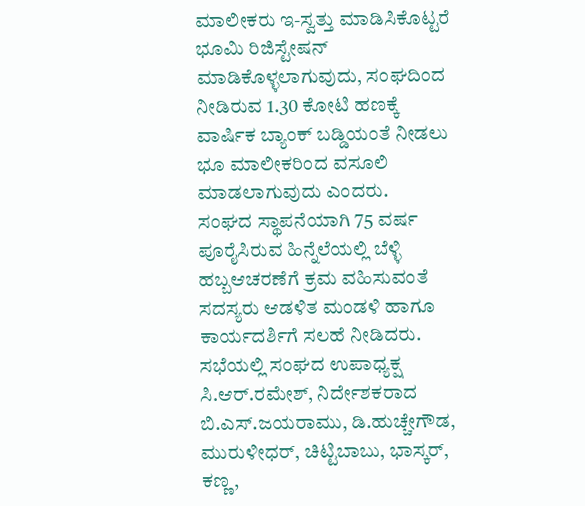ಮಾಲೀಕರು ಇ-ಸ್ವತ್ತು ಮಾಡಿಸಿಕೊಟ್ಟರೆ ಭೂಮಿ ರಿಜಿಸ್ಟೇಷನ್ ಮಾಡಿಕೊಳ್ಳಲಾಗುವುದು, ಸಂಘದಿಂದ ನೀಡಿರುವ 1.30 ಕೋಟಿ ಹಣಕ್ಕೆ ವಾರ್ಷಿಕ ಬ್ಯಾಂಕ್ ಬಡ್ಡಿಯಂತೆ ನೀಡಲು ಭೂ ಮಾಲೀಕರಿಂದ ವಸೂಲಿ ಮಾಡಲಾಗುವುದು ಎಂದರು.
ಸಂಘದ ಸ್ಥಾಪನೆಯಾಗಿ 75 ವರ್ಷ ಪೂರೈಸಿರುವ ಹಿನ್ನೆಲೆಯಲ್ಲಿ ಬೆಳ್ಳಿ ಹಬ್ಬಆಚರಣೆಗೆ ಕ್ರಮ ವಹಿಸುವಂತೆ ಸದಸ್ಯರು ಆಡಳಿತ ಮಂಡಳಿ ಹಾಗೂ ಕಾರ್ಯದರ್ಶಿಗೆ ಸಲಹೆ ನೀಡಿದರು.
ಸಭೆಯಲ್ಲಿ ಸಂಘದ ಉಪಾಧ್ಯಕ್ಷ ಸಿ.ಆರ್.ರಮೇಶ್, ನಿರ್ದೇಶಕರಾದ ಬಿ.ಎಸ್.ಜಯರಾಮು, ಡಿ.ಹುಚ್ಚೇಗೌಡ, ಮುರುಳೀಧರ್, ಚಿಟ್ಟಿಬಾಬು, ಭಾಸ್ಕರ್, ಕಣ್ಣ,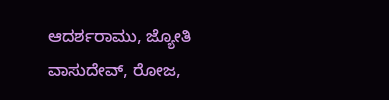ಆದರ್ಶರಾಮು, ಜ್ಯೋತಿ ವಾಸುದೇವ್, ರೋಜ,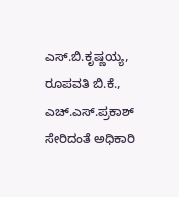ಎಸ್.ಬಿ.ಕೃಷ್ಣಯ್ಯ, ರೂಪವತಿ ಬಿ.ಕೆ., ಎಚ್.ಎಸ್.ಪ್ರಕಾಶ್ ಸೇರಿದಂತೆ ಅಧಿಕಾರಿ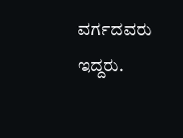ವರ್ಗದವರು ಇದ್ದರು.